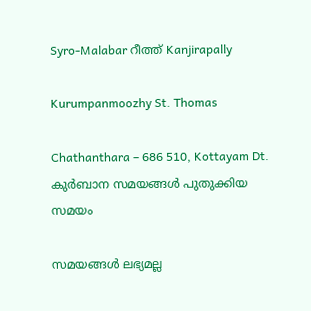Syro-Malabar റീത്ത് Kanjirapally

Kurumpanmoozhy St. Thomas

Chathanthara – 686 510, Kottayam Dt.
കുർബാന സമയങ്ങൾ പുതുക്കിയ സമയം

സമയങ്ങൾ ലഭ്യമല്ല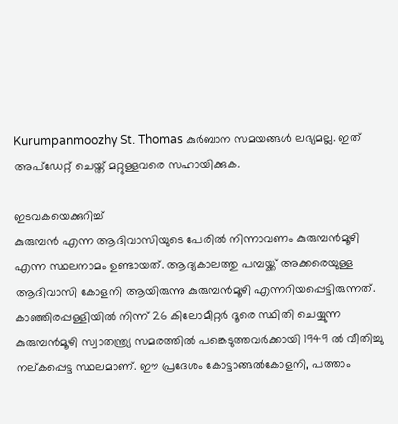Kurumpanmoozhy St. Thomas കുർബാന സമയങ്ങൾ ലഭ്യമല്ല. ഇത് അപ്ഡേറ്റ് ചെയ്ത് മറ്റുള്ളവരെ സഹായിക്കുക.

ഇടവകയെക്കുറിച്ച്
കുരുമ്പന്‍ എന്ന ആദിവാസിയുടെ പേരില്‍ നിന്നാവണം കുരുമ്പന്‍മൂഴി  എന്ന സ്ഥലനാമം ഉണ്ടായത്. ആദ്യകാലത്തു പമ്പയ്ക്ക് അക്കരെയുള്ള ആദിവാസി കോളനി ആയിരുന്നു കുരുമ്പന്‍മൂഴി എന്നറിയപ്പെട്ടിരുന്നത്. കാഞ്ഞിരപ്പള്ളിയില്‍ നിന്ന് 26 കിലോമീറ്റര്‍ ദൂരെ സ്ഥിതി ചെയ്യുന്ന കുരുമ്പന്‍മൂഴി സ്വാതന്ത്ര്യ സമരത്തില്‍ പങ്കെടുത്തവര്‍ക്കായി 1949 ല്‍ വീതിച്ചു നല്കപ്പെട്ട സ്ഥലമാണ്. ഈ പ്രദേശം കോട്ടാങ്ങല്‍കോളനി, പത്താം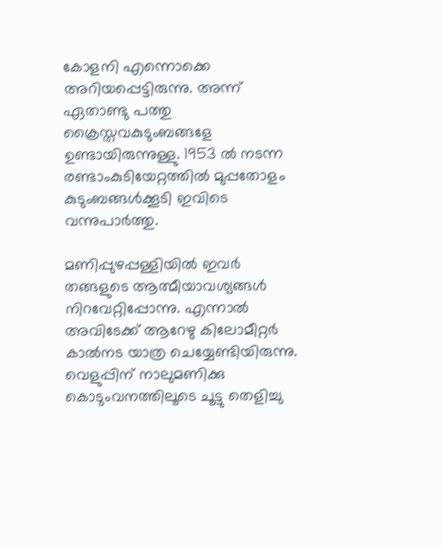കോളനി എന്നൊക്കെ അറിയപ്പെട്ടിരുന്നു. അന്ന് ഏതാണ്ടു പത്തു ക്രൈസ്തവകുടുംബങ്ങളേ ഉണ്ടായിരുന്നുള്ളു. 1953 ല്‍ നടന്ന രണ്ടാംകുടിയേറ്റത്തില്‍ മുപ്പതോളം കുടുംബങ്ങള്‍ക്കൂടി ഇവിടെ വന്നുപാര്‍ത്തു.

മണിപ്പുഴപ്പള്ളിയില്‍ ഇവര്‍ തങ്ങളുടെ ആത്മീയാവശ്യങ്ങള്‍ നിറവേറ്റിപ്പോന്നു. എന്നാല്‍ അവിടേക്ക് ആറേഴു കിലോമീറ്റര്‍ കാല്‍നട യാത്ര ചെയ്യേണ്ടിയിരുന്നു. വെളുപ്പിന് നാലുമണിക്കു കൊടുംവനത്തിലൂടെ ചൂട്ടു തെളിച്ചു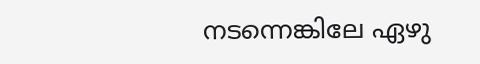നടന്നെങ്കിലേ ഏഴു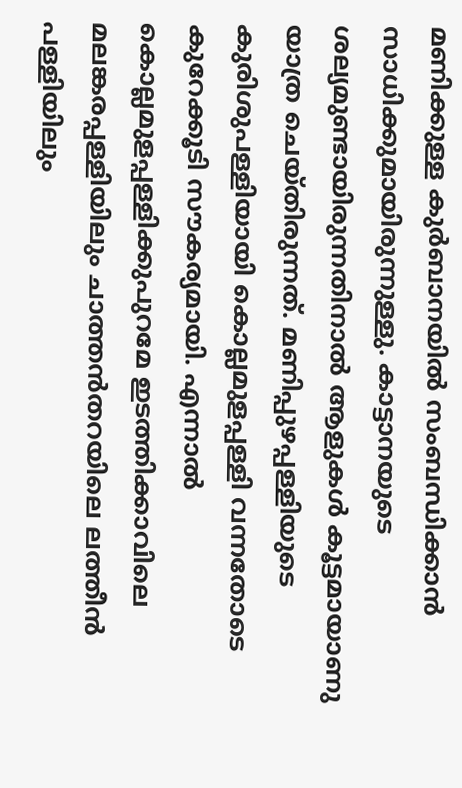മണിക്കുള്ള കുര്‍ബാനയില്‍ സംബന്ധിക്കാന്‍ സാധിക്കുമായിരുന്നുള്ളു. കാട്ടാനയുടെ ശല്യമുണ്ടായിരുന്നതിനാല്‍ ആളുകള്‍ കൂട്ടമായാണു യാത്ര ചെയ്തിരുന്നത്. മണിപ്പുഴപ്പള്ളിയുടെ കുരിശുപള്ളിയായി കൊല്ലമുളപ്പള്ളി വന്നതോടെ കുറേക്കൂടി സൗകര്യമായി. എന്നാല്‍ കൊല്ലമുളപ്പള്ളിക്കുപുറമേ ഇടത്തിക്കാവിലെ മലങ്കരപ്പള്ളിയിലും ചാത്തന്‍തറയിലെ ലത്തീന്‍ പള്ളിയിലും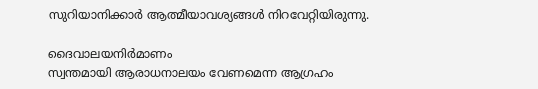സുറിയാനിക്കാര്‍ ആത്മീയാവശ്യങ്ങള്‍ നിറവേറ്റിയിരുന്നു.

ദൈവാലയനിര്‍മാണം
സ്വന്തമായി ആരാധനാലയം വേണമെന്ന ആഗ്രഹം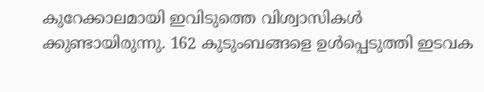കുറേക്കാലമായി ഇവിടുത്തെ വിശ്വാസികള്‍ ക്കുണ്ടായിരുന്നു. 162 കുടുംബങ്ങളെ ഉള്‍പ്പെടുത്തി ഇടവക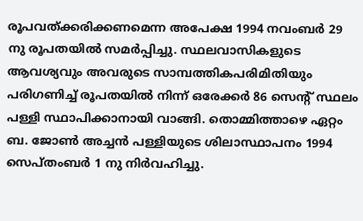രൂപവത്ക്കരിക്കണമെന്ന അപേക്ഷ 1994 നവംബര്‍ 29 നു രൂപതയില്‍ സമര്‍പ്പിച്ചു. സ്ഥലവാസികളുടെ ആവശ്യവും അവരുടെ സാമ്പത്തികപരിമിതിയും പരിഗണിച്ച് രൂപതയില്‍ നിന്ന് ഒരേക്കര്‍ 86 സെന്‍റ് സ്ഥലം പള്ളി സ്ഥാപിക്കാനായി വാങ്ങി. തൊമ്മിത്താഴെ ഏറ്റം ബ. ജോണ്‍ അച്ചന്‍ പള്ളിയുടെ ശിലാസ്ഥാപനം 1994 സെപ്തംബര്‍ 1 നു നിര്‍വഹിച്ചു.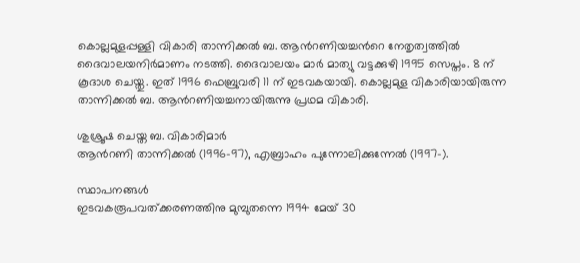കൊല്ലമുളപ്പള്ളി വികാരി താന്നിക്കല്‍ ബ. ആന്‍റണിയച്ചന്‍റെ നേതൃത്വത്തില്‍ ദൈവാലയനിര്‍മാണം നടത്തി. ദൈവാലയം മാര്‍ മാത്യു വട്ടക്കുഴി 1995 സെപ്തം. 8 ന് കൂദാശ ചെയ്തു. ഇത് 1996 ഫെബ്രുവരി 11 ന് ഇടവകയായി. കൊല്ലമുള വികാരിയായിരുന്ന താന്നിക്കല്‍ ബ. ആന്‍റണിയച്ചനായിരുന്നു പ്രഥമ വികാരി.

ശുശ്രൂഷ ചെയ്ത ബ. വികാരിമാര്‍
ആന്‍റണി താന്നിക്കല്‍ (1996-97), എബ്രാഹം പുന്നോലിക്കുന്നേല്‍ (1997-).

സ്ഥാപനങ്ങള്‍
ഇടവകരൂപവത്ക്കരണത്തിനു മുമ്പുതന്നെ 1994 മേയ് 30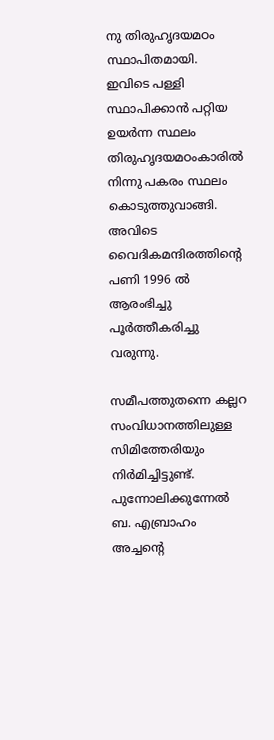നു തിരുഹൃദയമഠം സ്ഥാപിതമായി. ഇവിടെ പള്ളി സ്ഥാപിക്കാന്‍ പറ്റിയ ഉയര്‍ന്ന സ്ഥലം തിരുഹൃദയമഠംകാരില്‍ നിന്നു പകരം സ്ഥലം കൊടുത്തുവാങ്ങി. അവിടെ വൈദികമന്ദിരത്തിന്‍റെ പണി 1996 ല്‍ ആരംഭിച്ചു പൂര്‍ത്തീകരിച്ചു വരുന്നു.

സമീപത്തുതന്നെ കല്ലറ സംവിധാനത്തിലുള്ള സിമിത്തേരിയും നിര്‍മിച്ചിട്ടുണ്ട്.
പുന്നോലിക്കുന്നേല്‍ ബ. എബ്രാഹം അച്ചന്‍റെ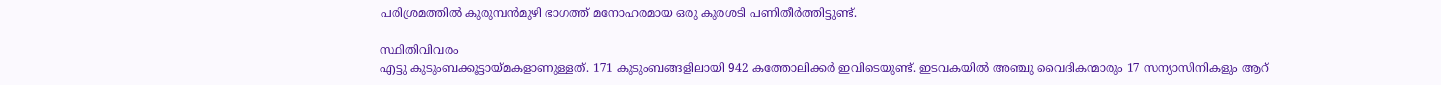പരിശ്രമത്തില്‍ കുരുമ്പന്‍മുഴി ഭാഗത്ത് മനോഹരമായ ഒരു കുരശടി പണിതീര്‍ത്തിട്ടുണ്ട്.

സ്ഥിതിവിവരം
എട്ടു കുടുംബക്കൂട്ടായ്മകളാണുള്ളത്. 171 കുടുംബങ്ങളിലായി 942 കത്തോലിക്കര്‍ ഇവിടെയുണ്ട്. ഇടവകയില്‍ അഞ്ചു വൈദികന്മാരും 17 സന്യാസിനികളും ആറ്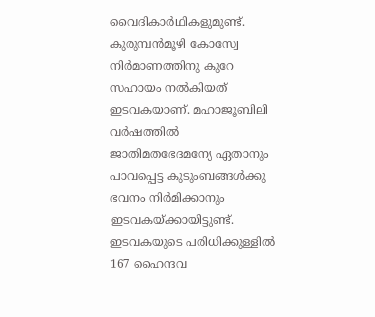വൈദികാര്‍ഥികളുമുണ്ട്.
കുരുമ്പന്‍മൂഴി കോസ്വേ നിര്‍മാണത്തിനു കുറേ സഹായം നല്‍കിയത് ഇടവകയാണ്. മഹാജൂബിലി വര്‍ഷത്തില്‍ ജാതിമതഭേദമന്യേ ഏതാനും പാവപ്പെട്ട കുടുംബങ്ങള്‍ക്കു ഭവനം നിര്‍മിക്കാനും ഇടവകയ്ക്കായിട്ടുണ്ട്. ഇടവകയുടെ പരിധിക്കുള്ളില്‍ 167 ഹൈന്ദവ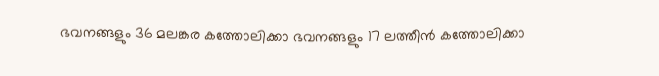ഭവനങ്ങളും 36 മലങ്കര കത്തോലിക്കാ ഭവനങ്ങളും 17 ലത്തീന്‍ കത്തോലിക്കാ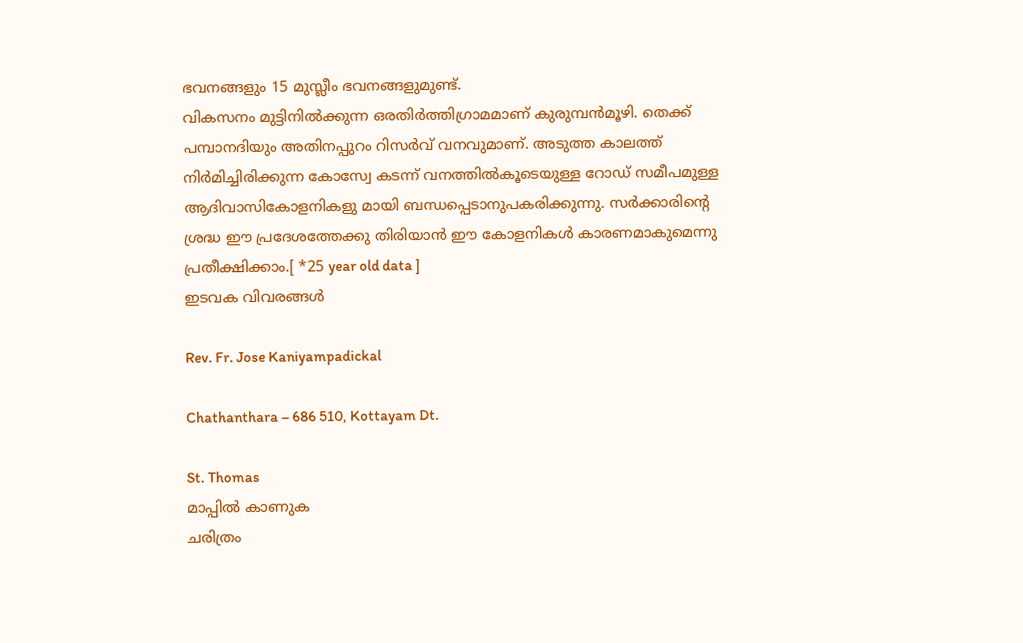ഭവനങ്ങളും 15 മുസ്ലീം ഭവനങ്ങളുമുണ്ട്.
വികസനം മുട്ടിനില്‍ക്കുന്ന ഒരതിര്‍ത്തിഗ്രാമമാണ് കുരുമ്പന്‍മൂഴി. തെക്ക് പമ്പാനദിയും അതിനപ്പുറം റിസര്‍വ് വനവുമാണ്. അടുത്ത കാലത്ത് നിര്‍മിച്ചിരിക്കുന്ന കോസ്വേ കടന്ന് വനത്തില്‍കൂടെയുള്ള റോഡ് സമീപമുള്ള ആദിവാസികോളനികളു മായി ബന്ധപ്പെടാനുപകരിക്കുന്നു. സര്‍ക്കാരിന്‍റെ ശ്രദ്ധ ഈ പ്രദേശത്തേക്കു തിരിയാന്‍ ഈ കോളനികള്‍ കാരണമാകുമെന്നു പ്രതീക്ഷിക്കാം.[ *25 year old data ]
ഇടവക വിവരങ്ങൾ

Rev. Fr. Jose Kaniyampadickal

Chathanthara – 686 510, Kottayam Dt.

St. Thomas
മാപ്പിൽ കാണുക
ചരിത്രം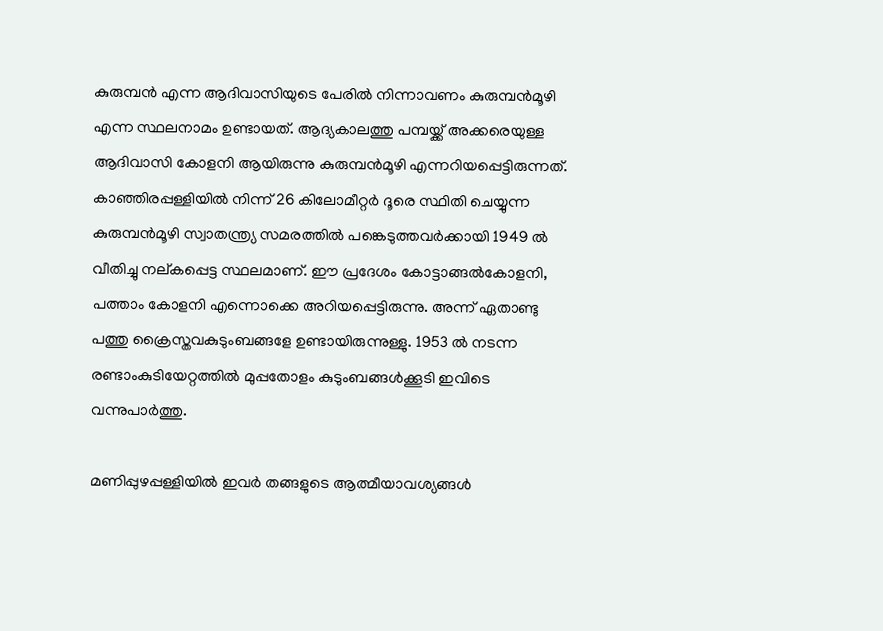കുരുമ്പന്‍ എന്ന ആദിവാസിയുടെ പേരില്‍ നിന്നാവണം കുരുമ്പന്‍മൂഴി  എന്ന സ്ഥലനാമം ഉണ്ടായത്. ആദ്യകാലത്തു പമ്പയ്ക്ക് അക്കരെയുള്ള ആദിവാസി കോളനി ആയിരുന്നു കുരുമ്പന്‍മൂഴി എന്നറിയപ്പെട്ടിരുന്നത്. കാഞ്ഞിരപ്പള്ളിയില്‍ നിന്ന് 26 കിലോമീറ്റര്‍ ദൂരെ സ്ഥിതി ചെയ്യുന്ന കുരുമ്പന്‍മൂഴി സ്വാതന്ത്ര്യ സമരത്തില്‍ പങ്കെടുത്തവര്‍ക്കായി 1949 ല്‍ വീതിച്ചു നല്കപ്പെട്ട സ്ഥലമാണ്. ഈ പ്രദേശം കോട്ടാങ്ങല്‍കോളനി, പത്താം കോളനി എന്നൊക്കെ അറിയപ്പെട്ടിരുന്നു. അന്ന് ഏതാണ്ടു പത്തു ക്രൈസ്തവകുടുംബങ്ങളേ ഉണ്ടായിരുന്നുള്ളു. 1953 ല്‍ നടന്ന രണ്ടാംകുടിയേറ്റത്തില്‍ മുപ്പതോളം കുടുംബങ്ങള്‍ക്കൂടി ഇവിടെ വന്നുപാര്‍ത്തു.

മണിപ്പുഴപ്പള്ളിയില്‍ ഇവര്‍ തങ്ങളുടെ ആത്മീയാവശ്യങ്ങള്‍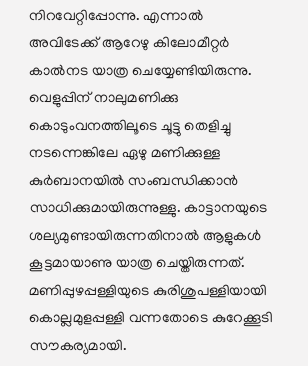നിറവേറ്റിപ്പോന്നു. എന്നാല്‍ അവിടേക്ക് ആറേഴു കിലോമീറ്റര്‍ കാല്‍നട യാത്ര ചെയ്യേണ്ടിയിരുന്നു. വെളുപ്പിന് നാലുമണിക്കു കൊടുംവനത്തിലൂടെ ചൂട്ടു തെളിച്ചു നടന്നെങ്കിലേ ഏഴു മണിക്കുള്ള കുര്‍ബാനയില്‍ സംബന്ധിക്കാന്‍ സാധിക്കുമായിരുന്നുള്ളു. കാട്ടാനയുടെ ശല്യമുണ്ടായിരുന്നതിനാല്‍ ആളുകള്‍ കൂട്ടമായാണു യാത്ര ചെയ്തിരുന്നത്. മണിപ്പുഴപ്പള്ളിയുടെ കുരിശുപള്ളിയായി കൊല്ലമുളപ്പള്ളി വന്നതോടെ കുറേക്കൂടി സൗകര്യമായി.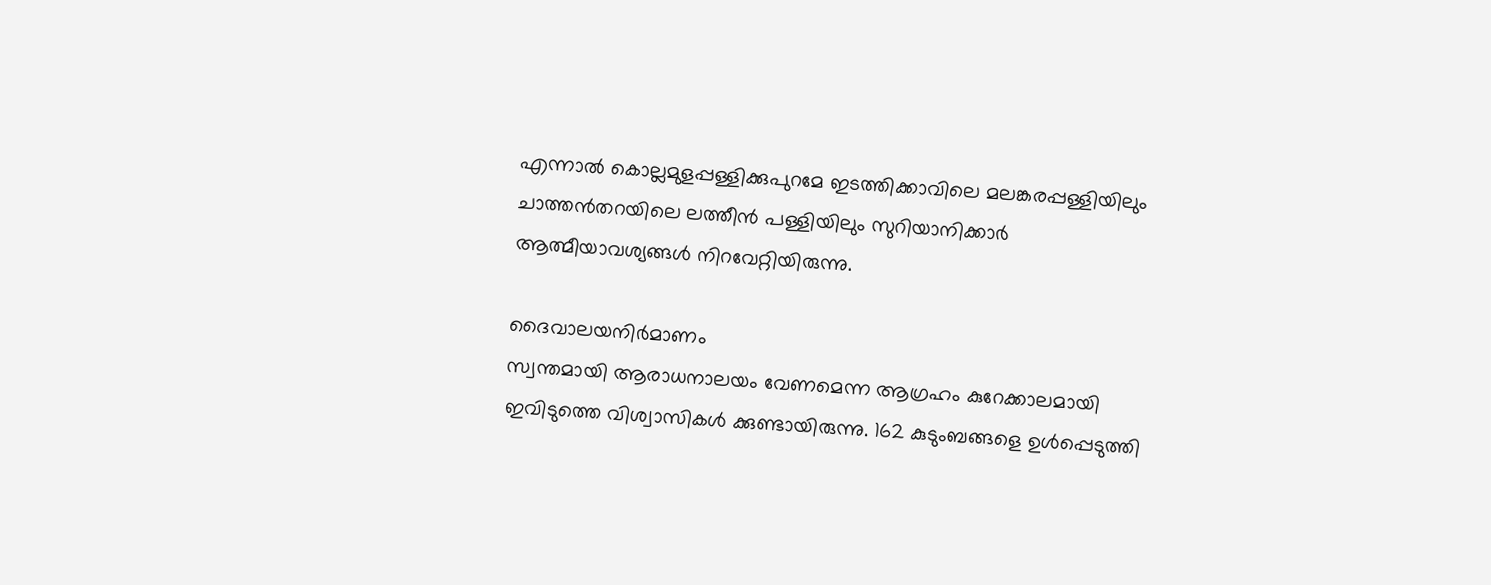എന്നാല്‍ കൊല്ലമുളപ്പള്ളിക്കുപുറമേ ഇടത്തിക്കാവിലെ മലങ്കരപ്പള്ളിയിലും ചാത്തന്‍തറയിലെ ലത്തീന്‍ പള്ളിയിലും സുറിയാനിക്കാര്‍ ആത്മീയാവശ്യങ്ങള്‍ നിറവേറ്റിയിരുന്നു.

ദൈവാലയനിര്‍മാണം
സ്വന്തമായി ആരാധനാലയം വേണമെന്ന ആഗ്രഹം കുറേക്കാലമായി ഇവിടുത്തെ വിശ്വാസികള്‍ ക്കുണ്ടായിരുന്നു. 162 കുടുംബങ്ങളെ ഉള്‍പ്പെടുത്തി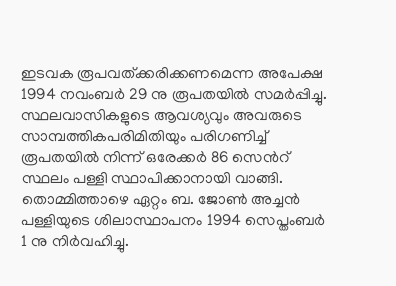ഇടവക രൂപവത്ക്കരിക്കണമെന്ന അപേക്ഷ 1994 നവംബര്‍ 29 നു രൂപതയില്‍ സമര്‍പ്പിച്ചു. സ്ഥലവാസികളുടെ ആവശ്യവും അവരുടെ സാമ്പത്തികപരിമിതിയും പരിഗണിച്ച് രൂപതയില്‍ നിന്ന് ഒരേക്കര്‍ 86 സെന്‍റ് സ്ഥലം പള്ളി സ്ഥാപിക്കാനായി വാങ്ങി. തൊമ്മിത്താഴെ ഏറ്റം ബ. ജോണ്‍ അച്ചന്‍ പള്ളിയുടെ ശിലാസ്ഥാപനം 1994 സെപ്തംബര്‍ 1 നു നിര്‍വഹിച്ചു.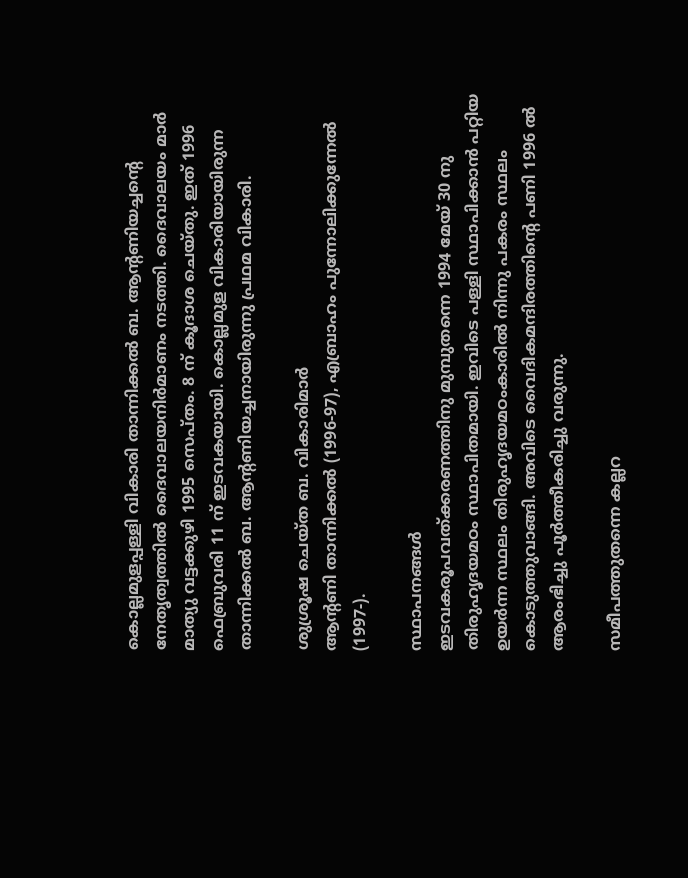കൊല്ലമുളപ്പള്ളി വികാരി താന്നിക്കല്‍ ബ. ആന്‍റണിയച്ചന്‍റെ നേതൃത്വത്തില്‍ ദൈവാലയനിര്‍മാണം നടത്തി. ദൈവാലയം മാര്‍ മാത്യു വട്ടക്കുഴി 1995 സെപ്തം. 8 ന് കൂദാശ ചെയ്തു. ഇത് 1996 ഫെബ്രുവരി 11 ന് ഇടവകയായി. കൊല്ലമുള വികാരിയായിരുന്ന താന്നിക്കല്‍ ബ. ആന്‍റണിയച്ചനായിരുന്നു പ്രഥമ വികാരി.

ശുശ്രൂഷ ചെയ്ത ബ. വികാരിമാര്‍
ആന്‍റണി താന്നിക്കല്‍ (1996-97), എബ്രാഹം പുന്നോലിക്കുന്നേല്‍ (1997-).

സ്ഥാപനങ്ങള്‍
ഇടവകരൂപവത്ക്കരണത്തിനു മുമ്പുതന്നെ 1994 മേയ് 30 നു തിരുഹൃദയമഠം സ്ഥാപിതമായി. ഇവിടെ പള്ളി സ്ഥാപിക്കാന്‍ പറ്റിയ ഉയര്‍ന്ന സ്ഥലം തിരുഹൃദയമഠംകാരില്‍ നിന്നു പകരം സ്ഥലം കൊടുത്തുവാങ്ങി. അവിടെ വൈദികമന്ദിരത്തിന്‍റെ പണി 1996 ല്‍ ആരംഭിച്ചു പൂര്‍ത്തീകരിച്ചു വരുന്നു.

സമീപത്തുതന്നെ കല്ലറ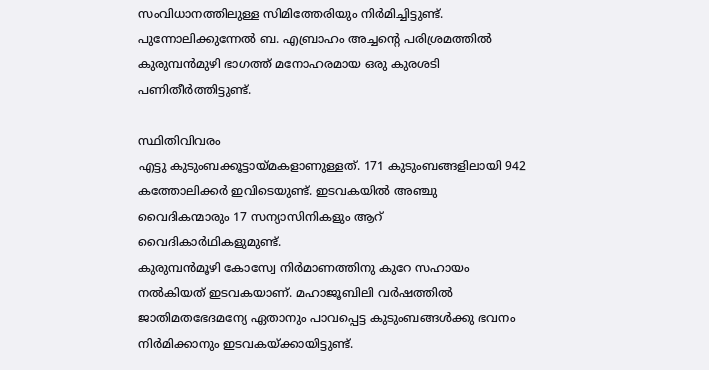സംവിധാനത്തിലുള്ള സിമിത്തേരിയും നിര്‍മിച്ചിട്ടുണ്ട്.
പുന്നോലിക്കുന്നേല്‍ ബ. എബ്രാഹം അച്ചന്‍റെ പരിശ്രമത്തില്‍ കുരുമ്പന്‍മുഴി ഭാഗത്ത് മനോഹരമായ ഒരു കുരശടി പണിതീര്‍ത്തിട്ടുണ്ട്.

സ്ഥിതിവിവരം
എട്ടു കുടുംബക്കൂട്ടായ്മകളാണുള്ളത്. 171 കുടുംബങ്ങളിലായി 942 കത്തോലിക്കര്‍ ഇവിടെയുണ്ട്. ഇടവകയില്‍ അഞ്ചു വൈദികന്മാരും 17 സന്യാസിനികളും ആറ് വൈദികാര്‍ഥികളുമുണ്ട്.
കുരുമ്പന്‍മൂഴി കോസ്വേ നിര്‍മാണത്തിനു കുറേ സഹായം നല്‍കിയത് ഇടവകയാണ്. മഹാജൂബിലി വര്‍ഷത്തില്‍ ജാതിമതഭേദമന്യേ ഏതാനും പാവപ്പെട്ട കുടുംബങ്ങള്‍ക്കു ഭവനം നിര്‍മിക്കാനും ഇടവകയ്ക്കായിട്ടുണ്ട്.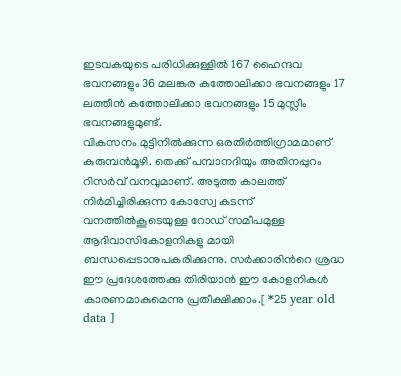ഇടവകയുടെ പരിധിക്കുള്ളില്‍ 167 ഹൈന്ദവ ഭവനങ്ങളും 36 മലങ്കര കത്തോലിക്കാ ഭവനങ്ങളും 17 ലത്തീന്‍ കത്തോലിക്കാ ഭവനങ്ങളും 15 മുസ്ലീം ഭവനങ്ങളുമുണ്ട്.
വികസനം മുട്ടിനില്‍ക്കുന്ന ഒരതിര്‍ത്തിഗ്രാമമാണ് കുരുമ്പന്‍മൂഴി. തെക്ക് പമ്പാനദിയും അതിനപ്പുറം റിസര്‍വ് വനവുമാണ്. അടുത്ത കാലത്ത് നിര്‍മിച്ചിരിക്കുന്ന കോസ്വേ കടന്ന് വനത്തില്‍കൂടെയുള്ള റോഡ് സമീപമുള്ള ആദിവാസികോളനികളു മായി ബന്ധപ്പെടാനുപകരിക്കുന്നു. സര്‍ക്കാരിന്‍റെ ശ്രദ്ധ ഈ പ്രദേശത്തേക്കു തിരിയാന്‍ ഈ കോളനികള്‍ കാരണമാകുമെന്നു പ്രതീക്ഷിക്കാം.[ *25 year old data ]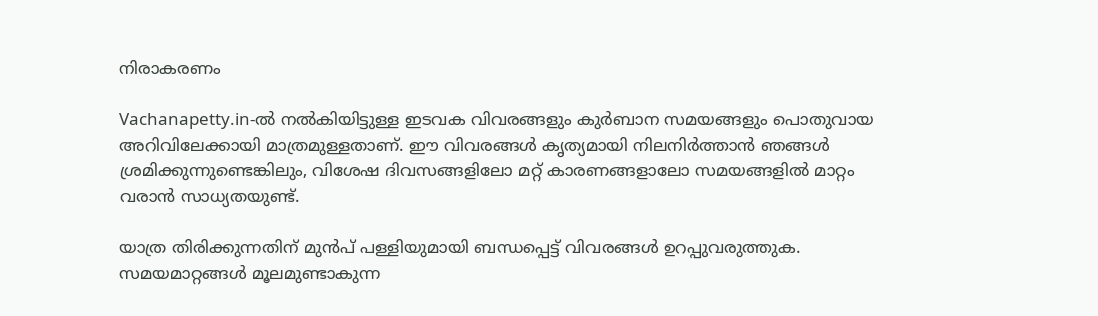നിരാകരണം

Vachanapetty.in-ൽ നൽകിയിട്ടുള്ള ഇടവക വിവരങ്ങളും കുർബാന സമയങ്ങളും പൊതുവായ അറിവിലേക്കായി മാത്രമുള്ളതാണ്. ഈ വിവരങ്ങൾ കൃത്യമായി നിലനിർത്താൻ ഞങ്ങൾ ശ്രമിക്കുന്നുണ്ടെങ്കിലും, വിശേഷ ദിവസങ്ങളിലോ മറ്റ് കാരണങ്ങളാലോ സമയങ്ങളിൽ മാറ്റം വരാൻ സാധ്യതയുണ്ട്.

യാത്ര തിരിക്കുന്നതിന് മുൻപ് പള്ളിയുമായി ബന്ധപ്പെട്ട് വിവരങ്ങൾ ഉറപ്പുവരുത്തുക. സമയമാറ്റങ്ങൾ മൂലമുണ്ടാകുന്ന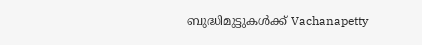ബുദ്ധിമുട്ടുകൾക്ക് Vachanapetty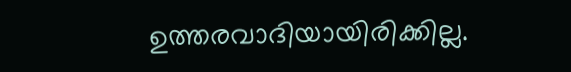ഉത്തരവാദിയായിരിക്കില്ല.